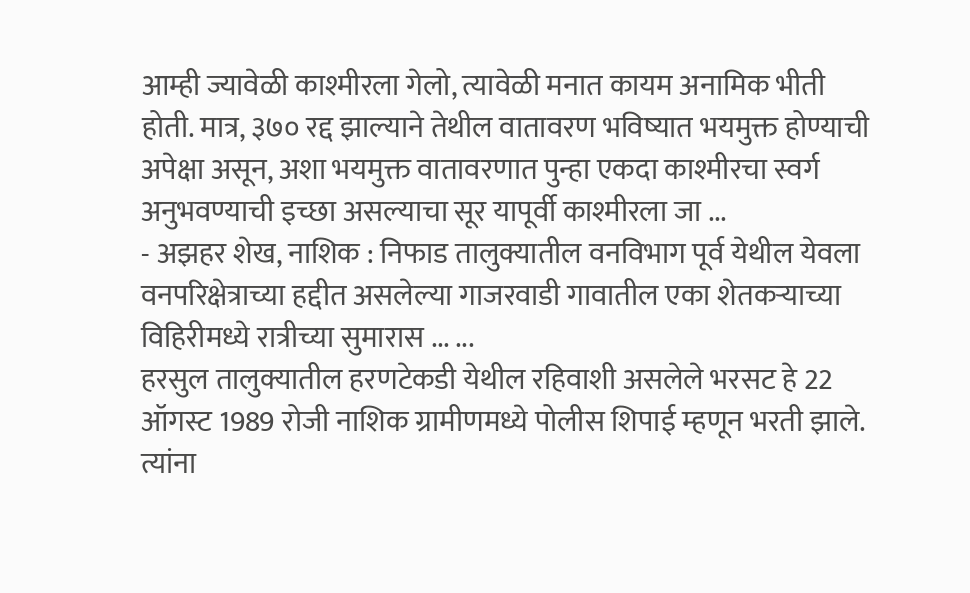आम्ही ज्यावेळी काश्मीरला गेलो, त्यावेळी मनात कायम अनामिक भीती होती. मात्र, ३७० रद्द झाल्याने तेथील वातावरण भविष्यात भयमुक्त होण्याची अपेक्षा असून, अशा भयमुक्त वातावरणात पुन्हा एकदा काश्मीरचा स्वर्ग अनुभवण्याची इच्छा असल्याचा सूर यापूर्वी काश्मीरला जा ...
- अझहर शेख, नाशिक : निफाड तालुक्यातील वनविभाग पूर्व येथील येवला वनपरिक्षेत्राच्या हद्दीत असलेल्या गाजरवाडी गावातील एका शेतकऱ्याच्या विहिरीमध्ये रात्रीच्या सुमारास ... ...
हरसुल तालुक्यातील हरणटेकडी येथील रहिवाशी असलेले भरसट हे 22 ऑगस्ट 1989 रोजी नाशिक ग्रामीणमध्ये पोलीस शिपाई म्हणून भरती झाले. त्यांना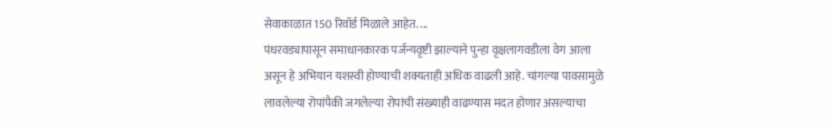सेवाकाळात 150 रिवॉर्ड मिळाले आहेत. ...
पंधरवड्यापासून समाधानकारक पर्जन्यवृष्टी झाल्याने पुन्हा वृक्षलागवडीला वेग आला असून हे अभियान यशस्वी होण्याची शक्यताही अधिक वाढली आहे. चांगल्या पावसामुळे लावलेल्या रोपांपैकी जगलेल्या रोपांची संख्याही वाढण्यास मदत होणार असल्याचा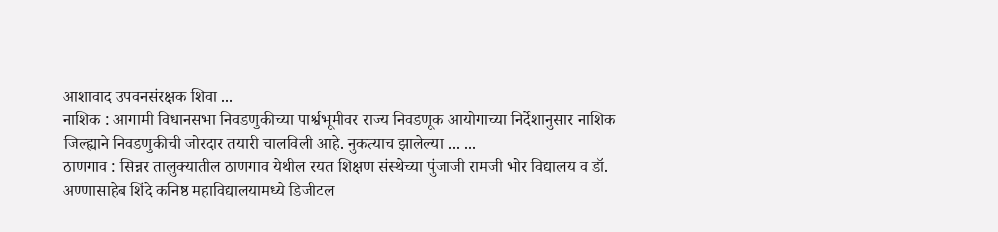आशावाद उपवनसंरक्षक शिवा ...
नाशिक : आगामी विधानसभा निवडणुकीच्या पार्श्वभूमीवर राज्य निवडणूक आयोगाच्या निर्देशानुसार नाशिक जिल्ह्याने निवडणुकीची जोरदार तयारी चालविली आहे. नुकत्याच झालेल्या ... ...
ठाणगाव : सिन्नर तालुक्यातील ठाणगाव येथील रयत शिक्षण संस्थेच्या पुंजाजी रामजी भोर विद्यालय व डॉ. अण्णासाहेब शिंदे कनिष्ठ महाविद्यालयामध्ये डिजीटल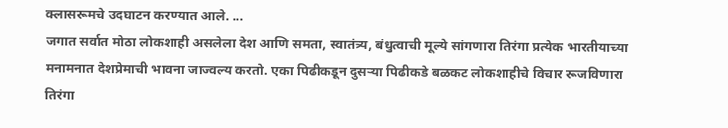क्लासरूमचे उदघाटन करण्यात आले. ...
जगात सर्वात मोठा लोकशाही असलेला देश आणि समता, स्वातंत्र्य, बंधुत्वाची मूल्ये सांगणारा तिरंगा प्रत्येक भारतीयाच्या मनामनात देशप्रेमाची भावना जाज्वल्य करतो. एका पिढीकडून दुसऱ्या पिढीकडे बळकट लोकशाहीचे विचार रूजविणारा तिरंगा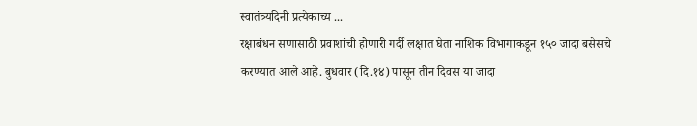स्वातंत्र्यदिनी प्रत्येकाच्य ...
रक्षाबंधन सणासाठी प्रवाशांची होणारी गर्दी लक्षात घेता नाशिक विभागाकडून १५० जादा बसेसचे करण्यात आले आहे. बुधवार (दि.१४) पासून तीन दिवस या जादा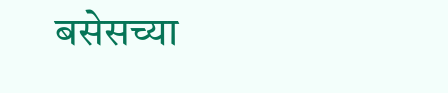बसेसच्या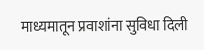माध्यमातून प्रवाशांना सुविधा दिली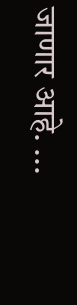जाणार आहे. ...